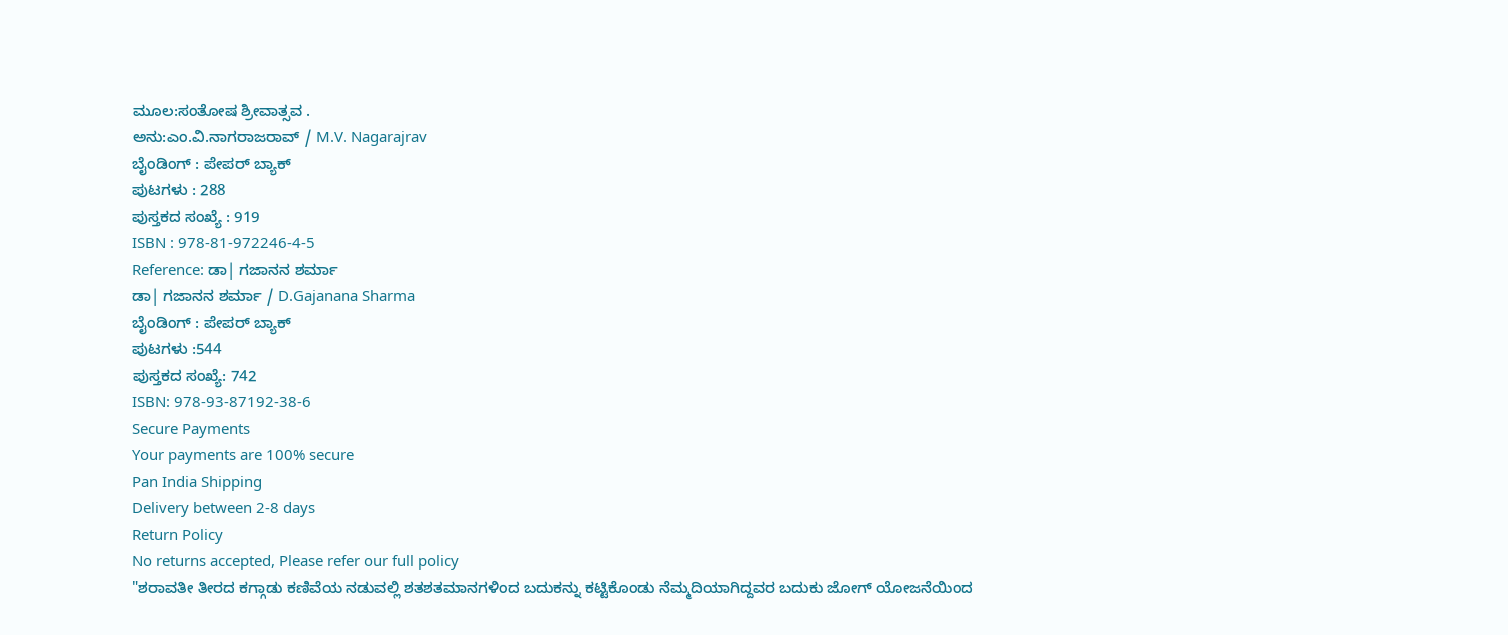ಮೂಲ:ಸಂತೋಷ ಶ್ರೀವಾತ್ಸವ .
ಅನು:ಎಂ.ವಿ.ನಾಗರಾಜರಾವ್ / M.V. Nagarajrav
ಬೈಂಡಿಂಗ್ : ಪೇಪರ್ ಬ್ಯಾಕ್
ಪುಟಗಳು : 288
ಪುಸ್ತಕದ ಸಂಖ್ಯೆ : 919
ISBN : 978-81-972246-4-5
Reference: ಡಾ| ಗಜಾನನ ಶರ್ಮಾ
ಡಾ| ಗಜಾನನ ಶರ್ಮಾ / D.Gajanana Sharma
ಬೈಂಡಿಂಗ್ : ಪೇಪರ್ ಬ್ಯಾಕ್
ಪುಟಗಳು :544
ಪುಸ್ತಕದ ಸಂಖ್ಯೆ: 742
ISBN: 978-93-87192-38-6
Secure Payments
Your payments are 100% secure
Pan India Shipping
Delivery between 2-8 days
Return Policy
No returns accepted, Please refer our full policy
"ಶರಾವತೀ ತೀರದ ಕಗ್ಗಾಡು ಕಣಿವೆಯ ನಡುವಲ್ಲಿ ಶತಶತಮಾನಗಳಿಂದ ಬದುಕನ್ನು ಕಟ್ಟಿಕೊಂಡು ನೆಮ್ಮದಿಯಾಗಿದ್ದವರ ಬದುಕು ಜೋಗ್ ಯೋಜನೆಯಿಂದ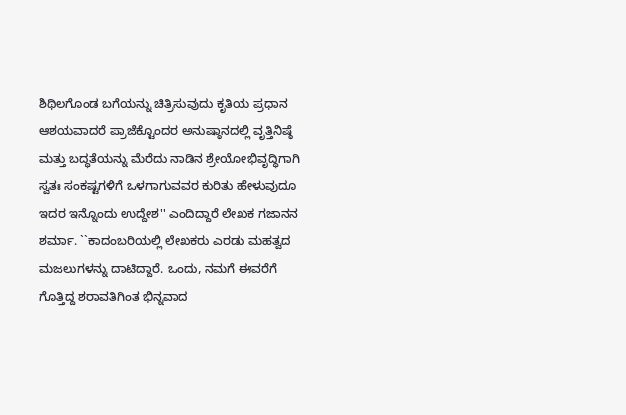ಶಿಥಿಲಗೊಂಡ ಬಗೆಯನ್ನು ಚಿತ್ರಿಸುವುದು ಕೃತಿಯ ಪ್ರಧಾನ ಆಶಯವಾದರೆ ಪ್ರಾಜೆಕ್ಟೊಂದರ ಅನುಷ್ಠಾನದಲ್ಲಿ ವೃತ್ತಿನಿಷ್ಠೆ ಮತ್ತು ಬದ್ಧತೆಯನ್ನು ಮೆರೆದು ನಾಡಿನ ಶ್ರೇಯೋಭಿವೃದ್ಧಿಗಾಗಿ ಸ್ವತಃ ಸಂಕಷ್ಟಗಳಿಗೆ ಒಳಗಾಗುವವರ ಕುರಿತು ಹೇಳುವುದೂ ಇದರ ಇನ್ನೊಂದು ಉದ್ದೇಶ'' ಎಂದಿದ್ದಾರೆ ಲೇಖಕ ಗಜಾನನ ಶರ್ಮಾ. ``ಕಾದಂಬರಿಯಲ್ಲಿ ಲೇಖಕರು ಎರಡು ಮಹತ್ವದ ಮಜಲುಗಳನ್ನು ದಾಟಿದ್ದಾರೆ. ಒಂದು, ನಮಗೆ ಈವರೆಗೆ ಗೊತ್ತಿದ್ದ ಶರಾವತಿಗಿಂತ ಭಿನ್ನವಾದ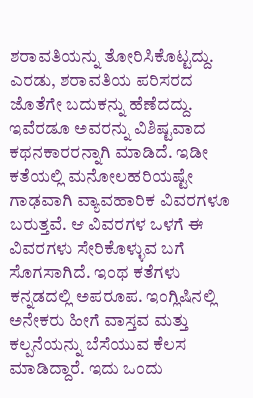ಶರಾವತಿಯನ್ನು ತೋರಿಸಿಕೊಟ್ಟದ್ದು. ಎರಡು, ಶರಾವತಿಯ ಪರಿಸರದ ಜೊತೆಗೇ ಬದುಕನ್ನು ಹೆಣೆದದ್ದು. ಇವೆರಡೂ ಅವರನ್ನು ವಿಶಿಷ್ಟವಾದ ಕಥನಕಾರರನ್ನಾಗಿ ಮಾಡಿದೆ. ಇಡೀ ಕತೆಯಲ್ಲಿ ಮನೋಲಹರಿಯಷ್ಟೇ ಗಾಢವಾಗಿ ವ್ಯಾವಹಾರಿಕ ವಿವರಗಳೂ ಬರುತ್ತವೆ. ಆ ವಿವರಗಳ ಒಳಗೆ ಈ ವಿವರಗಳು ಸೇರಿಕೊಳ್ಳುವ ಬಗೆ ಸೊಗಸಾಗಿದೆ. ಇಂಥ ಕತೆಗಳು ಕನ್ನಡದಲ್ಲಿ ಅಪರೂಪ. ಇಂಗ್ಲಿಷಿನಲ್ಲಿ ಅನೇಕರು ಹೀಗೆ ವಾಸ್ತವ ಮತ್ತು ಕಲ್ಪನೆಯನ್ನು ಬೆಸೆಯುವ ಕೆಲಸ ಮಾಡಿದ್ದಾರೆ. ಇದು ಒಂದು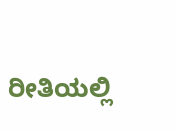ರೀತಿಯಲ್ಲಿ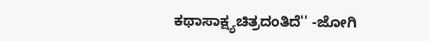ಕಥಾಸಾಕ್ಷ್ಯಚಿತ್ರದಂತಿದೆ'' -ಜೋಗಿ